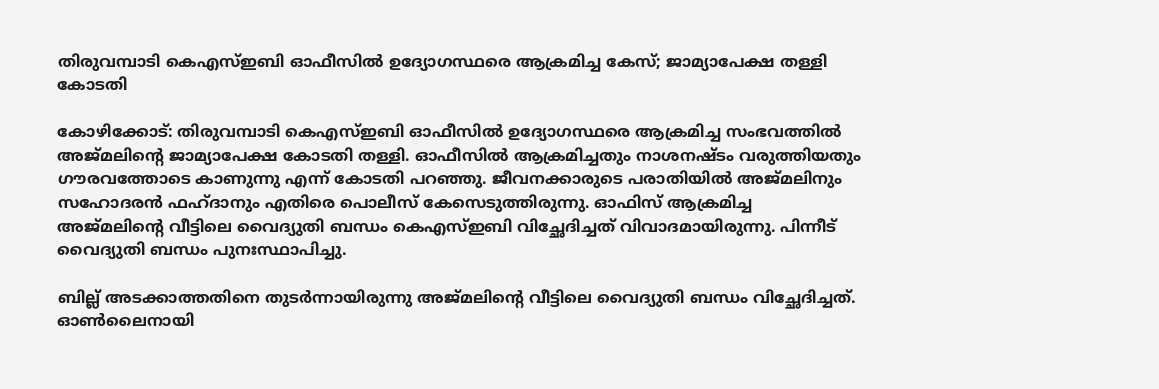തിരുവമ്പാടി കെഎസ്ഇബി ഓഫീസില്‍ ഉദ്യോഗസ്ഥരെ ആക്രമിച്ച കേസ്; ജാമ്യാപേക്ഷ തള്ളി കോടതി

കോഴിക്കോട്: തിരുവമ്പാടി കെഎസ്ഇബി ഓഫീസില്‍ ഉദ്യോഗസ്ഥരെ ആക്രമിച്ച സംഭവത്തില്‍ അജ്മലിന്റെ ജാമ്യാപേക്ഷ കോടതി തള്ളി. ഓഫീസില്‍ ആക്രമിച്ചതും നാശനഷ്ടം വരുത്തിയതും ഗൗരവത്തോടെ കാണുന്നു എന്ന് കോടതി പറഞ്ഞു. ജീവനക്കാരുടെ പരാതിയില്‍ അജ്മലിനും സഹോദരന്‍ ഫഹ്ദാനും എതിരെ പൊലീസ് കേസെടുത്തിരുന്നു. ഓഫിസ് ആക്രമിച്ച അജ്മലിന്റെ വീട്ടിലെ വൈദ്യുതി ബന്ധം കെഎസ്ഇബി വിച്ഛേദിച്ചത് വിവാദമായിരുന്നു. പിന്നീട് വൈദ്യുതി ബന്ധം പുനഃസ്ഥാപിച്ചു.

ബില്ല് അടക്കാത്തതിനെ തുടര്‍ന്നായിരുന്നു അജ്മലിന്റെ വീട്ടിലെ വൈദ്യുതി ബന്ധം വിച്ഛേദിച്ചത്. ഓണ്‍ലൈനായി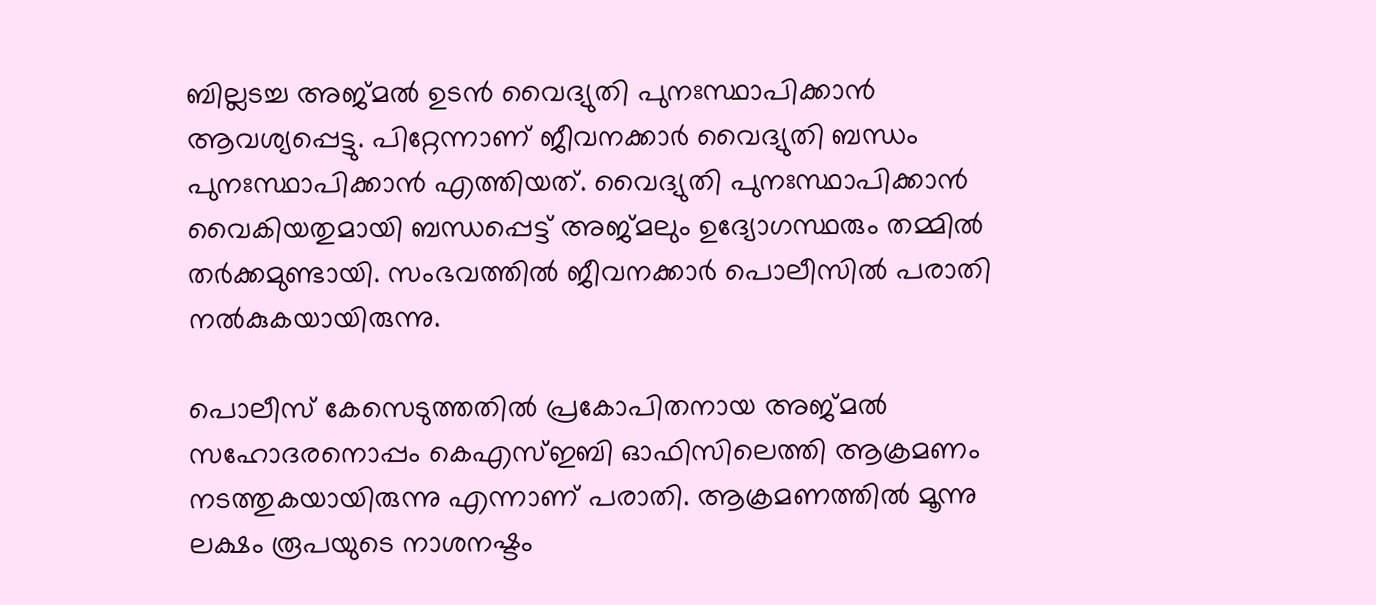ബില്ലടച്ച അജ്മല്‍ ഉടന്‍ വൈദ്യുതി പുനഃസ്ഥാപിക്കാന്‍ ആവശ്യപ്പെട്ടു. പിറ്റേന്നാണ് ജീവനക്കാര്‍ വൈദ്യുതി ബന്ധം പുനഃസ്ഥാപിക്കാന്‍ എത്തിയത്. വൈദ്യുതി പുനഃസ്ഥാപിക്കാന്‍ വൈകിയതുമായി ബന്ധപ്പെട്ട് അജ്മലും ഉദ്യോഗസ്ഥരും തമ്മില്‍ തര്‍ക്കമുണ്ടായി. സംഭവത്തില്‍ ജീവനക്കാര്‍ പൊലീസില്‍ പരാതി നല്‍കുകയായിരുന്നു.

പൊലീസ് കേസെടുത്തതില്‍ പ്രകോപിതനായ അജ്മല്‍ സഹോദരനൊപ്പം കെഎസ്ഇബി ഓഫിസിലെത്തി ആക്രമണം നടത്തുകയായിരുന്നു എന്നാണ് പരാതി. ആക്രമണത്തില്‍ മൂന്നു ലക്ഷം രൂപയുടെ നാശനഷ്ടം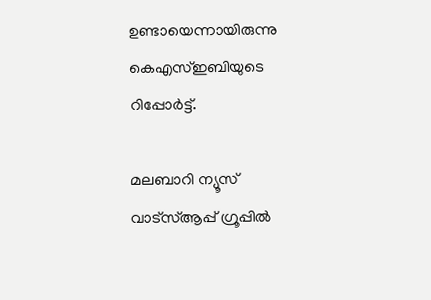ഉണ്ടായെന്നായിരുന്നു കെഎസ്ഇബിയുടെ റിപ്പോര്‍ട്ട്.

മലബാറി ന്യൂസ് വാട്‌സ്ആപ്പ് ഗ്രൂപ്പില്‍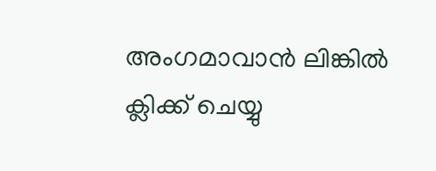അംഗമാവാന്‍ ലിങ്കില്‍ ക്ലിക്ക് ചെയ്യു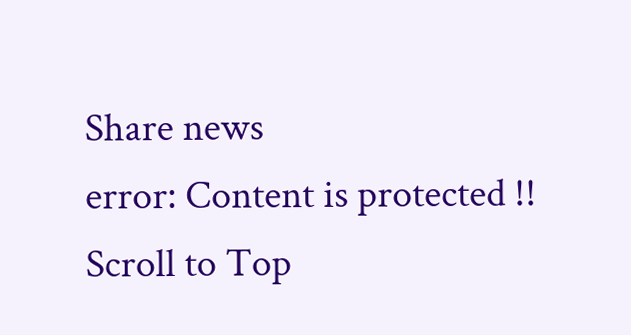Share news
error: Content is protected !!
Scroll to Top